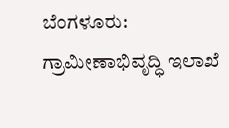ಬೆಂಗಳೂರು: ಗ್ರಾಮೀಣಾಭಿವೃದ್ಧಿ ಇಲಾಖೆ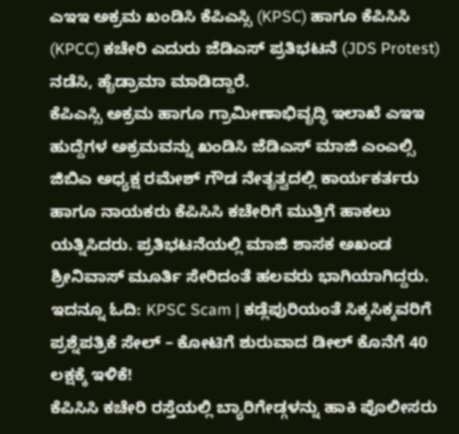ಎಇಇ ಅಕ್ರಮ ಖಂಡಿಸಿ ಕೆಪಿಎಸ್ಸಿ (KPSC) ಹಾಗೂ ಕೆಪಿಸಿಸಿ (KPCC) ಕಚೇರಿ ಎದುರು ಜೆಡಿಎಸ್ ಪ್ರತಿಭಟನೆ (JDS Protest) ನಡೆಸಿ, ಹೈಡ್ರಾಮಾ ಮಾಡಿದ್ದಾರೆ.
ಕೆಪಿಎಸ್ಸಿ ಅಕ್ರಮ ಹಾಗೂ ಗ್ರಾಮೀಣಾಭಿವೃದ್ಧಿ ಇಲಾಖೆ ಎಇಇ ಹುದ್ದೆಗಳ ಅಕ್ರಮವನ್ನು ಖಂಡಿಸಿ ಜೆಡಿಎಸ್ ಮಾಜಿ ಎಂಎಲ್ಸಿ ಜಿಬಿಎ ಅಧ್ಯಕ್ಷ ರಮೇಶ್ ಗೌಡ ನೇತೃತ್ವದಲ್ಲಿ ಕಾರ್ಯಕರ್ತರು ಹಾಗೂ ನಾಯಕರು ಕೆಪಿಸಿಸಿ ಕಚೇರಿಗೆ ಮುತ್ತಿಗೆ ಹಾಕಲು ಯತ್ನಿಸಿದರು. ಪ್ರತಿಭಟನೆಯಲ್ಲಿ ಮಾಜಿ ಶಾಸಕ ಅಖಂಡ ಶ್ರೀನಿವಾಸ್ ಮೂರ್ತಿ ಸೇರಿದಂತೆ ಹಲವರು ಭಾಗಿಯಾಗಿದ್ದರು. ಇದನ್ನೂ ಓದಿ: KPSC Scam | ಕಡ್ಲೆಪುರಿಯಂತೆ ಸಿಕ್ಕಸಿಕ್ಕವರಿಗೆ ಪ್ರಶ್ನೆಪತ್ರಿಕೆ ಸೇಲ್ – ಕೋಟಿಗೆ ಶುರುವಾದ ಡೀಲ್ ಕೊನೆಗೆ 40 ಲಕ್ಷಕ್ಕೆ ಇಳಿಕೆ!
ಕೆಪಿಸಿಸಿ ಕಚೇರಿ ರಸ್ತೆಯಲ್ಲಿ ಬ್ಯಾರಿಗೇಡ್ಗಳನ್ನು ಹಾಕಿ ಪೊಲೀಸರು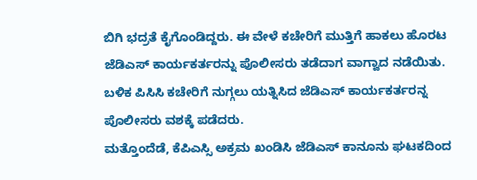ಬಿಗಿ ಭದ್ರತೆ ಕೈಗೊಂಡಿದ್ದರು. ಈ ವೇಳೆ ಕಚೇರಿಗೆ ಮುತ್ತಿಗೆ ಹಾಕಲು ಹೊರಟ ಜೆಡಿಎಸ್ ಕಾರ್ಯಕರ್ತರನ್ನು ಪೊಲೀಸರು ತಡೆದಾಗ ವಾಗ್ವಾದ ನಡೆಯಿತು. ಬಳಿಕ ಪಿಸಿಸಿ ಕಚೇರಿಗೆ ನುಗ್ಗಲು ಯತ್ನಿಸಿದ ಜೆಡಿಎಸ್ ಕಾರ್ಯಕರ್ತರನ್ನ ಪೊಲೀಸರು ವಶಕ್ಕೆ ಪಡೆದರು.
ಮತ್ತೊಂದೆಡೆ, ಕೆಪಿಎಸ್ಸಿ ಅಕ್ರಮ ಖಂಡಿಸಿ ಜೆಡಿಎಸ್ ಕಾನೂನು ಘಟಕದಿಂದ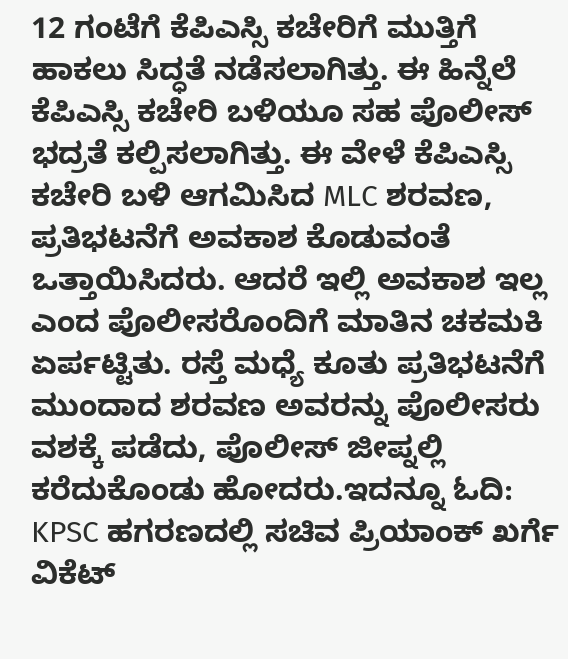12 ಗಂಟೆಗೆ ಕೆಪಿಎಸ್ಸಿ ಕಚೇರಿಗೆ ಮುತ್ತಿಗೆ ಹಾಕಲು ಸಿದ್ಧತೆ ನಡೆಸಲಾಗಿತ್ತು. ಈ ಹಿನ್ನೆಲೆ ಕೆಪಿಎಸ್ಸಿ ಕಚೇರಿ ಬಳಿಯೂ ಸಹ ಪೊಲೀಸ್ ಭದ್ರತೆ ಕಲ್ಪಿಸಲಾಗಿತ್ತು. ಈ ವೇಳೆ ಕೆಪಿಎಸ್ಸಿ ಕಚೇರಿ ಬಳಿ ಆಗಮಿಸಿದ MLC ಶರವಣ, ಪ್ರತಿಭಟನೆಗೆ ಅವಕಾಶ ಕೊಡುವಂತೆ ಒತ್ತಾಯಿಸಿದರು. ಆದರೆ ಇಲ್ಲಿ ಅವಕಾಶ ಇಲ್ಲ ಎಂದ ಪೊಲೀಸರೊಂದಿಗೆ ಮಾತಿನ ಚಕಮಕಿ ಏರ್ಪಟ್ಟಿತು. ರಸ್ತೆ ಮಧ್ಯೆ ಕೂತು ಪ್ರತಿಭಟನೆಗೆ ಮುಂದಾದ ಶರವಣ ಅವರನ್ನು ಪೊಲೀಸರು ವಶಕ್ಕೆ ಪಡೆದು, ಪೊಲೀಸ್ ಜೀಪ್ನಲ್ಲಿ ಕರೆದುಕೊಂಡು ಹೋದರು.ಇದನ್ನೂ ಓದಿ: KPSC ಹಗರಣದಲ್ಲಿ ಸಚಿವ ಪ್ರಿಯಾಂಕ್ ಖರ್ಗೆ ವಿಕೆಟ್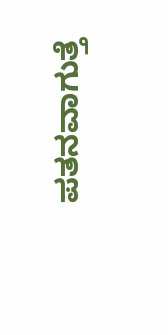ಪತನವಾಗುತ್ತೆ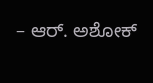– ಆರ್. ಅಶೋಕ್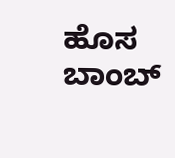ಹೊಸ ಬಾಂಬ್